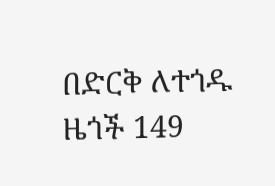በድርቅ ለተጎዱ ዜጎች 149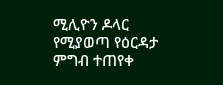ሚሊዮን ዶላር የሚያወጣ የዕርዳታ ምግብ ተጠየቀ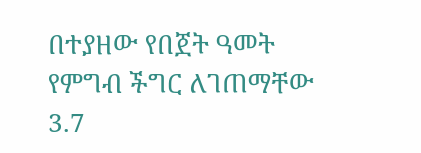በተያዘው የበጀት ዓመት የምግብ ችግር ለገጠማቸው 3.7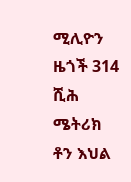ሚሊዮን ዜጎች 314 ሺሕ ሜትሪክ ቶን እህል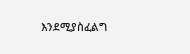እንደሚያስፈልግ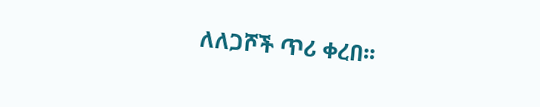ለለጋሾች ጥሪ ቀረበ፡፡